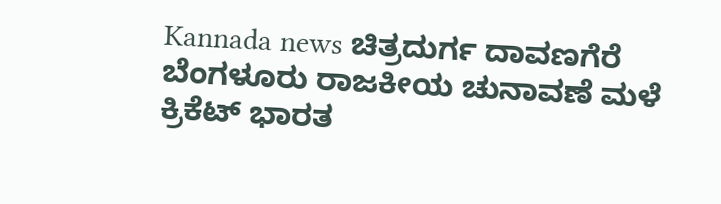Kannada news ಚಿತ್ರದುರ್ಗ ದಾವಣಗೆರೆ ಬೆಂಗಳೂರು ರಾಜಕೀಯ ಚುನಾವಣೆ ಮಳೆ ಕ್ರಿಕೆಟ್ ಭಾರತ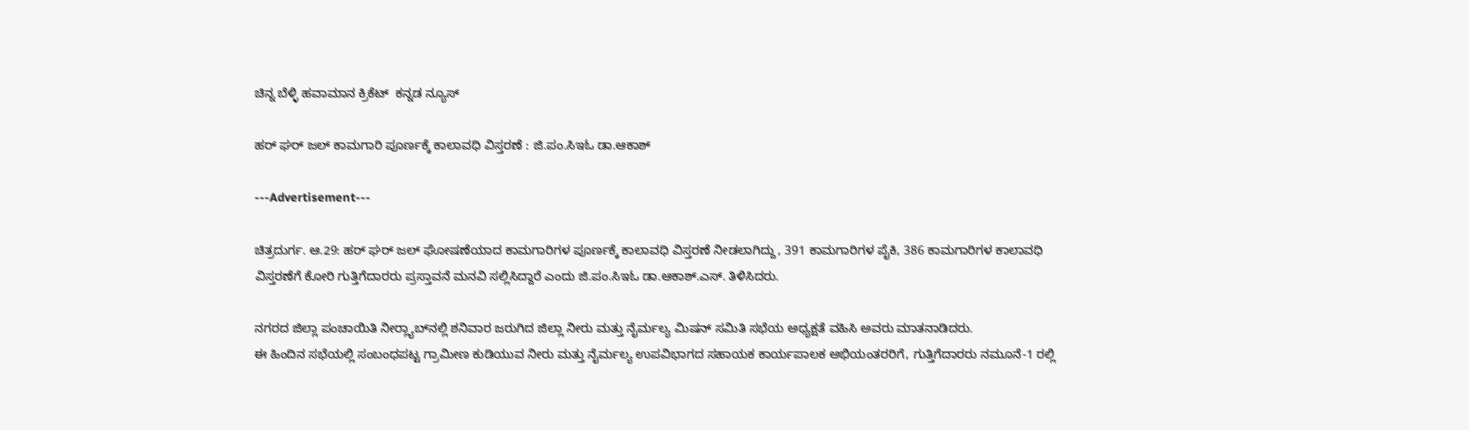ಚಿನ್ನ ಬೆಳ್ಳಿ ಹವಾಮಾನ ಕ್ರಿಕೆಟ್  ಕನ್ನಡ ನ್ಯೂಸ್

ಹರ್ ಘರ್ ಜಲ್ ಕಾಮಗಾರಿ ಪೂರ್ಣಕ್ಕೆ ಕಾಲಾವಧಿ ವಿಸ್ತರಣೆ : ಜಿ.ಪಂ.ಸಿಇಓ ಡಾ.ಆಕಾಶ್

---Advertisement---

ಚಿತ್ರದುರ್ಗ. ಆ.29: ಹರ್ ಘರ್ ಜಲ್ ಘೋಷಣೆಯಾದ ಕಾಮಗಾರಿಗಳ ಪೂರ್ಣಕ್ಕೆ ಕಾಲಾವಧಿ ವಿಸ್ತರಣೆ ನೀಡಲಾಗಿದ್ದು, 391 ಕಾಮಗಾರಿಗಳ ಪೈಕಿ, 386 ಕಾಮಗಾರಿಗಳ ಕಾಲಾವಧಿ ವಿಸ್ತರಣೆಗೆ ಕೋರಿ ಗುತ್ತಿಗೆದಾರರು ಪ್ರಸ್ತಾವನೆ ಮನವಿ ಸಲ್ಲಿಸಿದ್ದಾರೆ ಎಂದು ಜಿ.ಪಂ.ಸಿಇಓ ಡಾ.ಆಕಾಶ್.ಎಸ್. ತಿಳಿಸಿದರು.

ನಗರದ ಜಿಲ್ಲಾ ಪಂಚಾಯಿತಿ ನೀರ್‍ಲ್ಯಾಬ್‍ನಲ್ಲಿ ಶನಿವಾರ ಜರುಗಿದ ಜಿಲ್ಲಾ ನೀರು ಮತ್ತು ನೈರ್ಮಲ್ಯ ಮಿಷನ್ ಸಮಿತಿ ಸಭೆಯ ಅಧ್ಯಕ್ಷತೆ ವಹಿಸಿ ಅವರು ಮಾತನಾಡಿದರು.
ಈ ಹಿಂದಿನ ಸಭೆಯಲ್ಲಿ ಸಂಬಂಧಪಟ್ಟ ಗ್ರಾಮೀಣ ಕುಡಿಯುವ ನೀರು ಮತ್ತು ನೈರ್ಮಲ್ಯ ಉಪವಿಭಾಗದ ಸಹಾಯಕ ಕಾರ್ಯಪಾಲಕ ಅಭಿಯಂತರರಿಗೆ, ಗುತ್ತಿಗೆದಾರರು ನಮೂನೆ-1 ರಲ್ಲಿ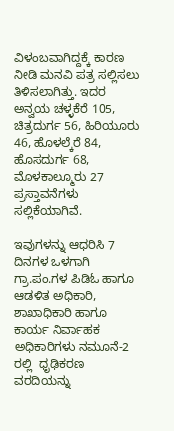ವಿಳಂಬವಾಗಿದ್ದಕ್ಕೆ ಕಾರಣ ನೀಡಿ ಮನವಿ ಪತ್ರ ಸಲ್ಲಿಸಲು ತಿಳಿಸಲಾಗಿತ್ತು. ಇದರ ಅನ್ವಯ ಚಳ್ಳಕೆರೆ 105, ಚಿತ್ರದುರ್ಗ 56, ಹಿರಿಯೂರು 46, ಹೊಳಲ್ಕೆರೆ 84, ಹೊಸದುರ್ಗ 68, ಮೊಳಕಾಲ್ಮೂರು 27 ಪ್ರಸ್ತಾವನೆಗಳು ಸಲ್ಲಿಕೆಯಾಗಿವೆ.

ಇವುಗಳನ್ನು ಆಧರಿಸಿ 7 ದಿನಗಳ ಒಳಗಾಗಿ ಗ್ರಾ.ಪಂ.ಗಳ ಪಿಡಿಓ ಹಾಗೂ ಆಡಳಿತ ಅಧಿಕಾರಿ, ಶಾಖಾಧಿಕಾರಿ ಹಾಗೂ ಕಾರ್ಯ ನಿರ್ವಾಹಕ ಅಧಿಕಾರಿಗಳು ನಮೂನೆ-2 ರಲ್ಲಿ  ಧೃಢಿಕರಣ ವರದಿಯನ್ನು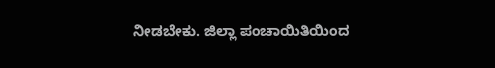ನೀಡಬೇಕು. ಜಿಲ್ಲಾ ಪಂಚಾಯಿತಿಯಿಂದ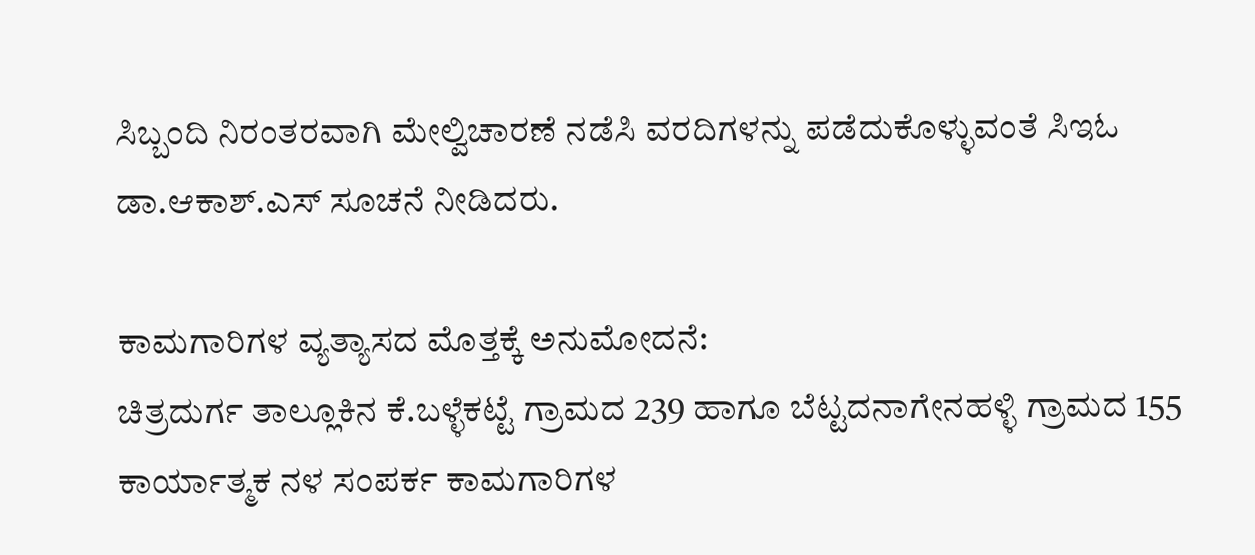ಸಿಬ್ಬಂದಿ ನಿರಂತರವಾಗಿ ಮೇಲ್ವಿಚಾರಣೆ ನಡೆಸಿ ವರದಿಗಳನ್ನು ಪಡೆದುಕೊಳ್ಳುವಂತೆ ಸಿಇಓ ಡಾ.ಆಕಾಶ್.ಎಸ್ ಸೂಚನೆ ನೀಡಿದರು.

ಕಾಮಗಾರಿಗಳ ವ್ಯತ್ಯಾಸದ ಮೊತ್ತಕ್ಕೆ ಅನುಮೋದನೆ:
ಚಿತ್ರದುರ್ಗ ತಾಲ್ಲೂಕಿನ ಕೆ.ಬಳ್ಳೆಕಟ್ಟೆ ಗ್ರಾಮದ 239 ಹಾಗೂ ಬೆಟ್ಟದನಾಗೇನಹಳ್ಳಿ ಗ್ರಾಮದ 155 ಕಾರ್ಯಾತ್ಮಕ ನಳ ಸಂಪರ್ಕ ಕಾಮಗಾರಿಗಳ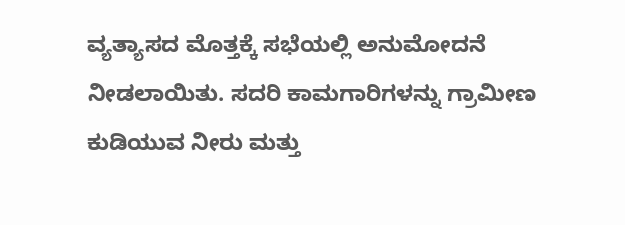ವ್ಯತ್ಯಾಸದ ಮೊತ್ತಕ್ಕೆ ಸಭೆಯಲ್ಲಿ ಅನುಮೋದನೆ ನೀಡಲಾಯಿತು. ಸದರಿ ಕಾಮಗಾರಿಗಳನ್ನು ಗ್ರಾಮೀಣ ಕುಡಿಯುವ ನೀರು ಮತ್ತು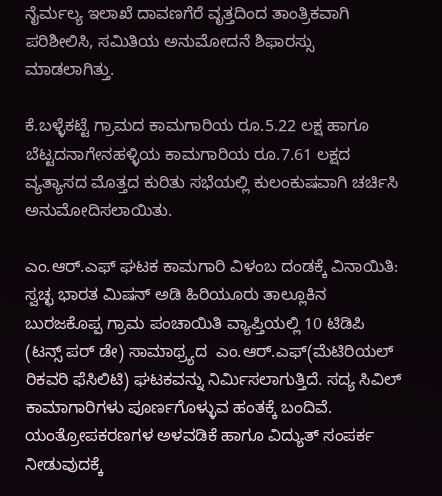ನೈರ್ಮಲ್ಯ ಇಲಾಖೆ ದಾವಣಗೆರೆ ವೃತ್ತದಿಂದ ತಾಂತ್ರಿಕವಾಗಿ ಪರಿಶೀಲಿಸಿ, ಸಮಿತಿಯ ಅನುಮೋದನೆ ಶಿಫಾರಸ್ಸು ಮಾಡಲಾಗಿತ್ತು.

ಕೆ.ಬಳ್ಳೆಕಟ್ಟೆ ಗ್ರಾಮದ ಕಾಮಗಾರಿಯ ರೂ.5.22 ಲಕ್ಷ ಹಾಗೂ ಬೆಟ್ಟದನಾಗೇನಹಳ್ಳಿಯ ಕಾಮಗಾರಿಯ ರೂ.7.61 ಲಕ್ಷದ ವ್ಯತ್ಯಾಸದ ಮೊತ್ತದ ಕುರಿತು ಸಭೆಯಲ್ಲಿ ಕುಲಂಕುಷವಾಗಿ ಚರ್ಚಿಸಿ ಅನುಮೋದಿಸಲಾಯಿತು.

ಎಂ.ಆರ್.ಎಫ್ ಘಟಕ ಕಾಮಗಾರಿ ವಿಳಂಬ ದಂಡಕ್ಕೆ ವಿನಾಯಿತಿ:
ಸ್ವಚ್ಛ ಭಾರತ ಮಿಷನ್ ಅಡಿ ಹಿರಿಯೂರು ತಾಲ್ಲೂಕಿನ ಬುರಜಕೊಪ್ಪ ಗ್ರಾಮ ಪಂಚಾಯಿತಿ ವ್ಯಾಪ್ತಿಯಲ್ಲಿ 10 ಟಿಡಿಪಿ (ಟನ್ಸ್ ಪರ್ ಡೇ) ಸಾಮಾಥ್ರ್ಯದ  ಎಂ.ಆರ್.ಎಫ್(ಮೆಟಿರಿಯಲ್ ರಿಕವರಿ ಫೆಸಿಲಿಟಿ) ಘಟಕವನ್ನು ನಿರ್ಮಿಸಲಾಗುತ್ತಿದೆ. ಸದ್ಯ ಸಿವಿಲ್ ಕಾಮಾಗಾರಿಗಳು ಪೂರ್ಣಗೊಳ್ಳುವ ಹಂತಕ್ಕೆ ಬಂದಿವೆ. ಯಂತ್ರೋಪಕರಣಗಳ ಅಳವಡಿಕೆ ಹಾಗೂ ವಿದ್ಯುತ್ ಸಂಪರ್ಕ ನೀಡುವುದಕ್ಕೆ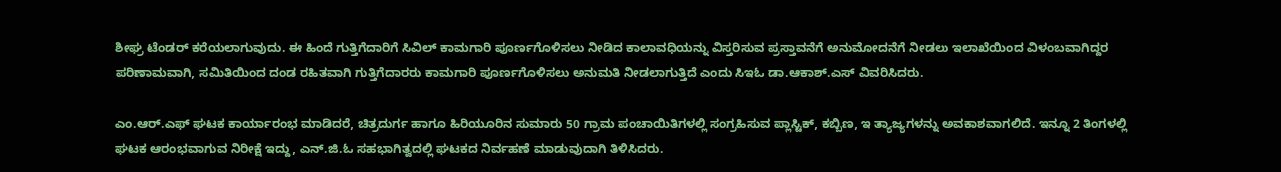ಶೀಘ್ರ ಟೆಂಡರ್ ಕರೆಯಲಾಗುವುದು. ಈ ಹಿಂದೆ ಗುತ್ತಿಗೆದಾರಿಗೆ ಸಿವಿಲ್ ಕಾಮಗಾರಿ ಪೂರ್ಣಗೊಳಿಸಲು ನೀಡಿದ ಕಾಲಾವಧಿಯನ್ನು ವಿಸ್ತರಿಸುವ ಪ್ರಸ್ತಾವನೆಗೆ ಅನುಮೋದನೆಗೆ ನೀಡಲು ಇಲಾಖೆಯಿಂದ ವಿಳಂಬವಾಗಿದ್ದರ ಪರಿಣಾಮವಾಗಿ, ಸಮಿತಿಯಿಂದ ದಂಡ ರಹಿತವಾಗಿ ಗುತ್ತಿಗೆದಾರರು ಕಾಮಗಾರಿ ಪೂರ್ಣಗೊಳಿಸಲು ಅನುಮತಿ ನೀಡಲಾಗುತ್ತಿದೆ ಎಂದು ಸಿಇಓ ಡಾ.ಆಕಾಶ್.ಎಸ್ ವಿವರಿಸಿದರು.

ಎಂ.ಆರ್.ಎಫ್ ಘಟಕ ಕಾರ್ಯಾರಂಭ ಮಾಡಿದರೆ, ಚಿತ್ರದುರ್ಗ ಹಾಗೂ ಹಿರಿಯೂರಿನ ಸುಮಾರು 50 ಗ್ರಾಮ ಪಂಚಾಯಿತಿಗಳಲ್ಲಿ ಸಂಗ್ರಹಿಸುವ ಪ್ಲಾಸ್ಟಿಕ್, ಕಬ್ಬಿಣ, ಇ ತ್ಯಾಜ್ಯಗಳನ್ನು ಅವಕಾಶವಾಗಲಿದೆ. ಇನ್ನೂ 2 ತಿಂಗಳಲ್ಲಿ ಘಟಕ ಆರಂಭವಾಗುವ ನಿರೀಕ್ಷೆ ಇದ್ದು, ಎನ್.ಜಿ.ಓ ಸಹಭಾಗಿತ್ವದಲ್ಲಿ ಘಟಕದ ನಿರ್ವಹಣೆ ಮಾಡುವುದಾಗಿ ತಿಳಿಸಿದರು.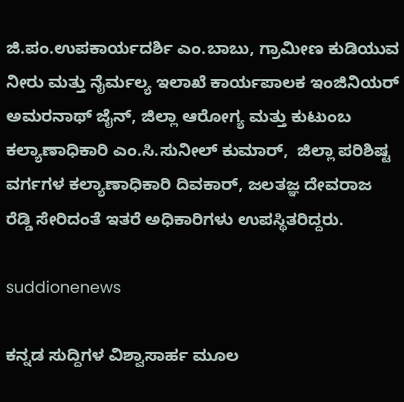ಜಿ.ಪಂ.ಉಪಕಾರ್ಯದರ್ಶಿ ಎಂ.ಬಾಬು, ಗ್ರಾಮೀಣ ಕುಡಿಯುವ ನೀರು ಮತ್ತು ನೈರ್ಮಲ್ಯ ಇಲಾಖೆ ಕಾರ್ಯಪಾಲಕ ಇಂಜಿನಿಯರ್ ಅಮರನಾಥ್ ಜೈನ್, ಜಿಲ್ಲಾ ಆರೋಗ್ಯ ಮತ್ತು ಕುಟುಂಬ ಕಲ್ಯಾಣಾಧಿಕಾರಿ ಎಂ.ಸಿ.ಸುನೀಲ್ ಕುಮಾರ್,  ಜಿಲ್ಲಾ ಪರಿಶಿಷ್ಟ ವರ್ಗಗಳ ಕಲ್ಯಾಣಾಧಿಕಾರಿ ದಿವಕಾರ್, ಜಲತಜ್ಞ ದೇವರಾಜ ರೆಡ್ಡಿ ಸೇರಿದಂತೆ ಇತರೆ ಅಧಿಕಾರಿಗಳು ಉಪಸ್ಥಿತರಿದ್ದರು.

suddionenews

ಕನ್ನಡ ಸುದ್ದಿಗಳ ವಿಶ್ವಾಸಾರ್ಹ ಮೂಲ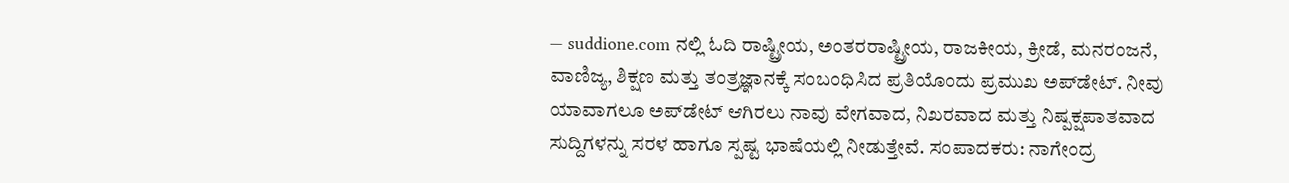— suddione.com ನಲ್ಲಿ ಓದಿ ರಾಷ್ಟ್ರೀಯ, ಅಂತರರಾಷ್ಟ್ರೀಯ, ರಾಜಕೀಯ, ಕ್ರೀಡೆ, ಮನರಂಜನೆ, ವಾಣಿಜ್ಯ, ಶಿಕ್ಷಣ ಮತ್ತು ತಂತ್ರಜ್ಞಾನಕ್ಕೆ ಸಂಬಂಧಿಸಿದ ಪ್ರತಿಯೊಂದು ಪ್ರಮುಖ ಅಪ್‌ಡೇಟ್. ನೀವು ಯಾವಾಗಲೂ ಅಪ್‌ಡೇಟ್ ಆಗಿರಲು ನಾವು ವೇಗವಾದ, ನಿಖರವಾದ ಮತ್ತು ನಿಷ್ಪಕ್ಷಪಾತವಾದ ಸುದ್ದಿಗಳನ್ನು ಸರಳ ಹಾಗೂ ಸ್ಪಷ್ಟ ಭಾಷೆಯಲ್ಲಿ ನೀಡುತ್ತೇವೆ. ಸಂಪಾದಕರು: ನಾಗೇಂದ್ರ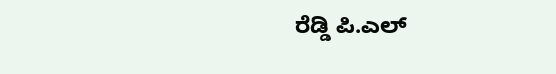ರೆಡ್ಡಿ ಪಿ.ಎಲ್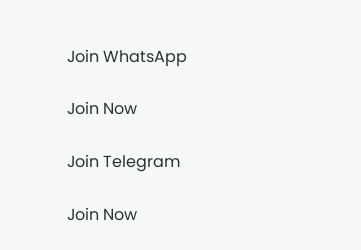Join WhatsApp

Join Now

Join Telegram

Join Now